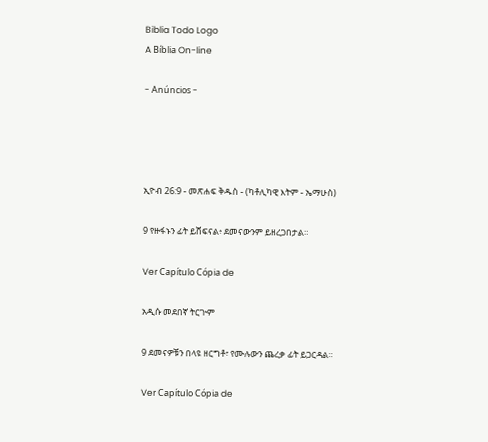Biblia Todo Logo
A Bíblia On-line

- Anúncios -




ኢዮብ 26:9 - መጽሐፍ ቅዱስ - (ካቶሊካዊ እትም - ኤማሁስ)

9 የዙፋኑን ፊት ይሸፍናል፥ ደመናውንም ይዘረጋበታል።

Ver Capítulo Cópia de

አዲሱ መደበኛ ትርጒም

9 ደመናዎቹን በላዩ ዘርግቶ፣ የሙሉውን ጨረቃ ፊት ይጋርዳል።

Ver Capítulo Cópia de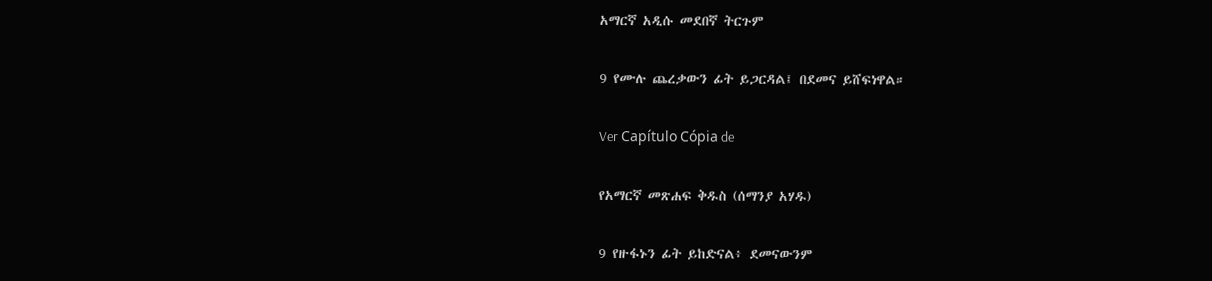አማርኛ አዲሱ መደበኛ ትርጉም

9 የሙሉ ጨረቃውን ፊት ይጋርዳል፤ በደመና ይሸፍነዋል።

Ver Capítulo Cópia de

የአማርኛ መጽሐፍ ቅዱስ (ሰማንያ አሃዱ)

9 የዙፋኑን ፊት ይከድናል፥ ደመናውንም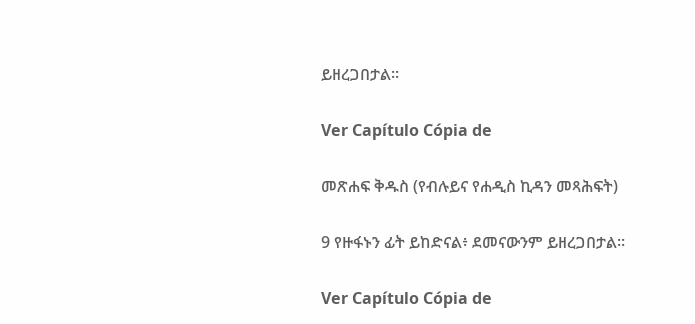ይዘረጋበታል።

Ver Capítulo Cópia de

መጽሐፍ ቅዱስ (የብሉይና የሐዲስ ኪዳን መጻሕፍት)

9 የዙፋኑን ፊት ይከድናል፥ ደመናውንም ይዘረጋበታል።

Ver Capítulo Cópia de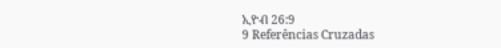ኢዮብ 26:9
9 Referências Cruzadas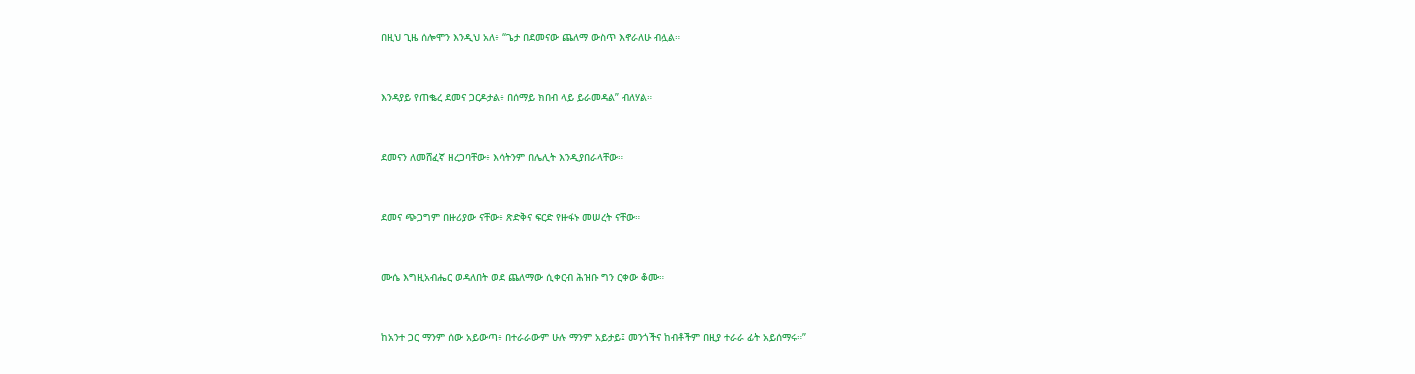በዚህ ጊዜ ሰሎሞን እንዲህ አለ፥ “ጌታ በደመናው ጨለማ ውስጥ እኖራለሁ ብሏል።


እንዳያይ የጠቈረ ደመና ጋርዶታል፥ በሰማይ ክበብ ላይ ይራመዳል” ብለሃል።


ደመናን ለመሸፈኛ ዘረጋባቸው፥ እሳትንም በሌሊት እንዲያበራላቸው።


ደመና ጭጋግም በዙሪያው ናቸው፥ ጽድቅና ፍርድ የዙፋኑ መሠረት ናቸው።


ሙሴ እግዚአብሔር ወዳለበት ወደ ጨለማው ሲቀርብ ሕዝቡ ግን ርቀው ቆሙ።


ከአንተ ጋር ማንም ሰው አይውጣ፥ በተራራውም ሁሉ ማንም አይታይ፤ መንጎችና ከብቶችም በዚያ ተራራ ፊት አይሰማሩ።”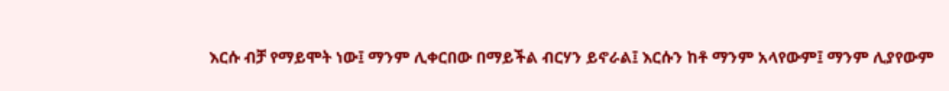እርሱ ብቻ የማይሞት ነው፤ ማንም ሊቀርበው በማይችል ብርሃን ይኖራል፤ እርሱን ከቶ ማንም አላየውም፤ ማንም ሊያየውም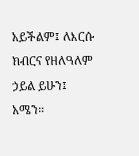አይችልም፤ ለእርሱ ክብርና የዘለዓለም ኃይል ይሁን፤ አሜን።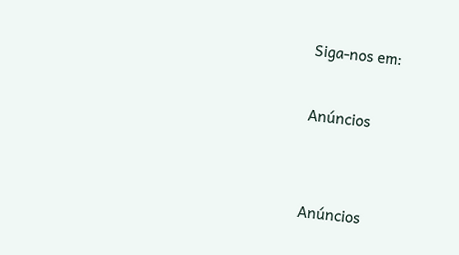Siga-nos em:

Anúncios


Anúncios